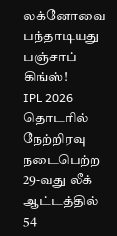லக்னோவை பந்தாடியது பஞ்சாப் கிங்ஸ்!
IPL 2026 தொடரில் நேற்றிரவு நடைபெற்ற 29-வது லீக் ஆட்டத்தில் 54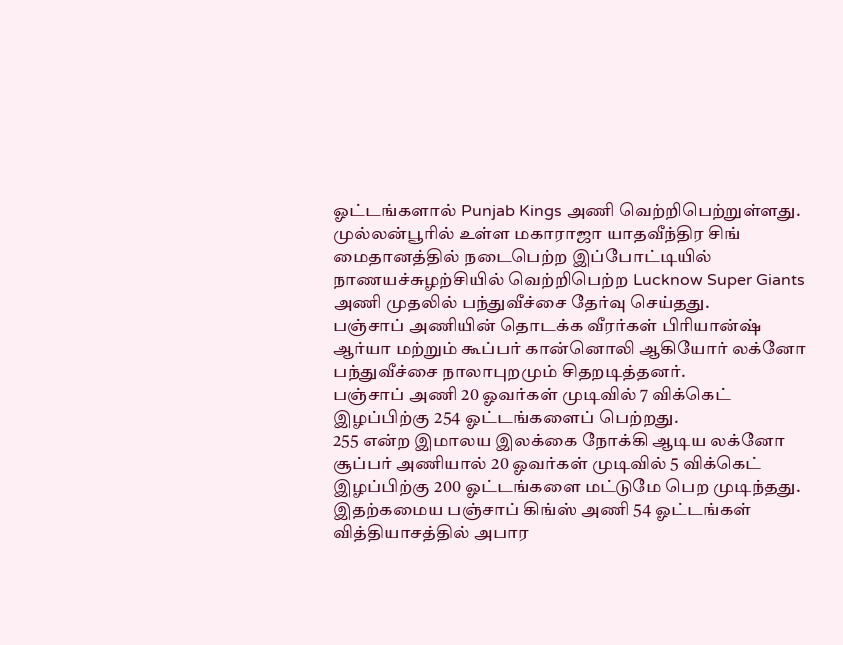ஓட்டங்களால் Punjab Kings அணி வெற்றிபெற்றுள்ளது.
முல்லன்பூரில் உள்ள மகாராஜா யாதவீந்திர சிங் மைதானத்தில் நடைபெற்ற இப்போட்டியில் நாணயச்சுழற்சியில் வெற்றிபெற்ற Lucknow Super Giants அணி முதலில் பந்துவீச்சை தேர்வு செய்தது.
பஞ்சாப் அணியின் தொடக்க வீரர்கள் பிரியான்ஷ் ஆர்யா மற்றும் கூப்பர் கான்னொலி ஆகியோர் லக்னோ பந்துவீச்சை நாலாபுறமும் சிதறடித்தனர்.
பஞ்சாப் அணி 20 ஓவர்கள் முடிவில் 7 விக்கெட் இழப்பிற்கு 254 ஓட்டங்களைப் பெற்றது.
255 என்ற இமாலய இலக்கை நோக்கி ஆடிய லக்னோ சூப்பர் அணியால் 20 ஓவர்கள் முடிவில் 5 விக்கெட் இழப்பிற்கு 200 ஓட்டங்களை மட்டுமே பெற முடிந்தது.
இதற்கமைய பஞ்சாப் கிங்ஸ் அணி 54 ஓட்டங்கள் வித்தியாசத்தில் அபார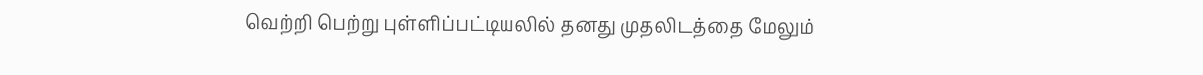வெற்றி பெற்று புள்ளிப்பட்டியலில் தனது முதலிடத்தை மேலும்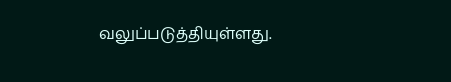வலுப்படுத்தியுள்ளது.